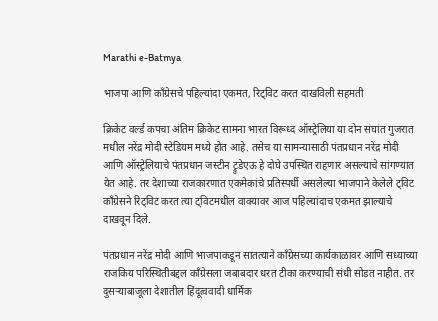Marathi e-Batmya

भाजपा आणि काँग्रेसचे पहिल्यांदा एकमत, रिट्विट करत दाखविली सहमती

क्रिकेट वर्ल्ड कपचा अंतिम क्रिकेट सामना भारत विरूध्द ऑस्ट्रेलिया या दोन संघांत गुजरात मधील नरेंद्र मोदी स्टेडियम मध्ये होत आहे. तसेच या सामन्यासाठी पंतप्रधान नरेंद्र मोदी आणि ऑस्ट्रेलियाचे पंतप्रधान जस्टीन ट्रुडेएऊ हे दोघे उपस्थित राहणार असल्याचे सांगण्यात येत आहे. तर देशाच्या राजकारणात एकमेकांचे प्रतिस्पर्धी असलेल्या भाजपाने केलेले ट्विट काँग्रेसने रिट्विट करत त्या ट्विटमधील वाक्यावर आज पहिल्यांदाच एकमत झाल्याचे दाखवून दिले.

पंतप्रधान नरेंद्र मोदी आणि भाजपाकडून सातत्याने काँग्रेसच्या कार्यकाळावर आणि सध्याच्या राजकिय परिस्थितीबद्दल काँग्रेसला जबाबदार धरत टीका करण्याची संधी सोडत नाहीत. तर दुसऱ्याबाजूला देशातील हिंदूत्ववादी धार्मिक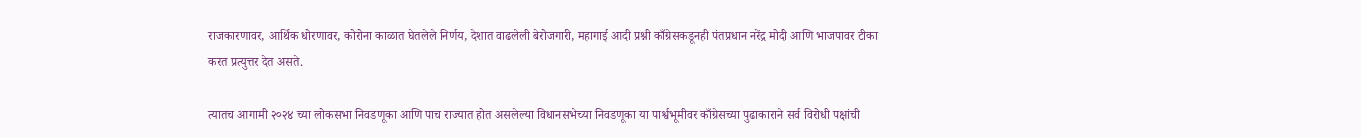राजकारणावर, आर्थिक धोरणावर, कोरोना काळात घेतलेले निर्णय, देशात वाढलेली बेरोजगारी, महागाई आदी प्रश्नी काँग्रेसकडूनही पंतप्रधान नरेंद्र मोदी आणि भाजपावर टीका करत प्रत्युत्तर देत असते.

त्यातच आगामी २०२४ च्या लोकसभा निवडणूका आणि पाच राज्यात होत असलेल्या विधानसभेच्या निवडणूका या पार्श्वभूमीवर काँग्रेसच्या पुढाकाराने सर्व विरोधी पक्षांची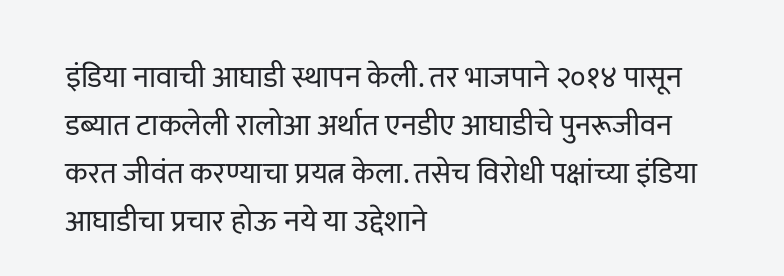इंडिया नावाची आघाडी स्थापन केली. तर भाजपाने २०१४ पासून डब्यात टाकलेली रालोआ अर्थात एनडीए आघाडीचे पुनरूजीवन करत जीवंत करण्याचा प्रयत्न केला. तसेच विरोधी पक्षांच्या इंडिया आघाडीचा प्रचार होऊ नये या उद्देशाने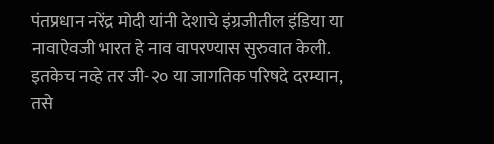पंतप्रधान नरेंद्र मोदी यांनी देशाचे इंग्रजीतील इंडिया या नावाऐवजी भारत हे नाव वापरण्यास सुरुवात केली. इतकेच नव्हे तर जी-२० या जागतिक परिषदे दरम्यान, तसे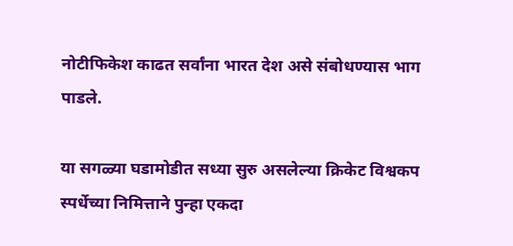नोटीफिकेश काढत सर्वांना भारत देश असे संबोधण्यास भाग पाडले.

या सगळ्या घडामोडीत सध्या सुरु असलेल्या क्रिकेट विश्वकप स्पर्धेच्या निमित्ताने पुन्हा एकदा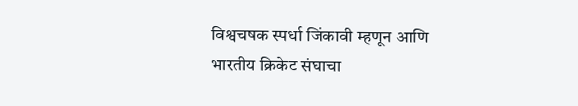विश्वचषक स्पर्धा जिंकावी म्हणून आणि भारतीय क्रिकेट संघाचा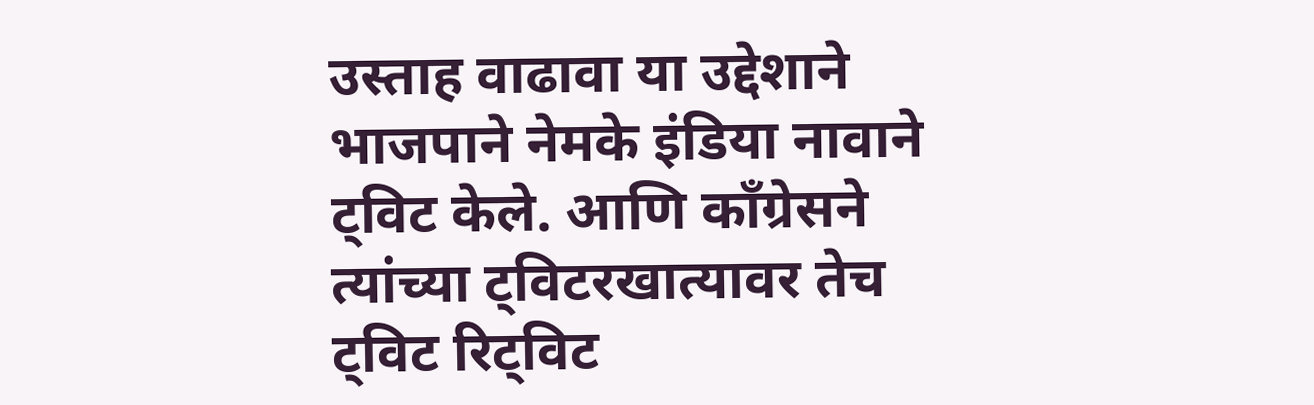उस्ताह वाढावा या उद्देशाने भाजपाने नेमके इंडिया नावाने ट्विट केले. आणि काँग्रेसने त्यांच्या ट्विटरखात्यावर तेच ट्विट रिट्विट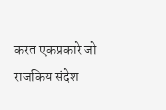करत एकप्रकारे जो राजकिय संदेश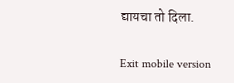द्यायचा तो दिला.

Exit mobile version